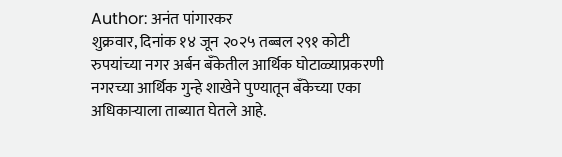Author: अनंत पांगारकर
शुक्रवार, दिनांक १४ जून २०२५ तब्बल २९१ कोटी रुपयांच्या नगर अर्बन बँकेतील आर्थिक घोटाळ्याप्रकरणी नगरच्या आर्थिक गुन्हे शाखेने पुण्यातून बँकेच्या एका अधिकाऱ्याला ताब्यात घेतले आहे.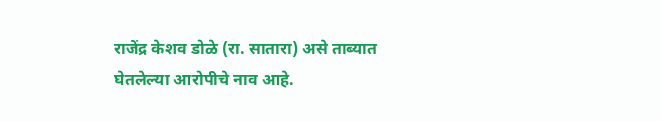राजेंद्र केशव डोळे (रा. सातारा) असे ताब्यात घेतलेल्या आरोपीचे नाव आहे.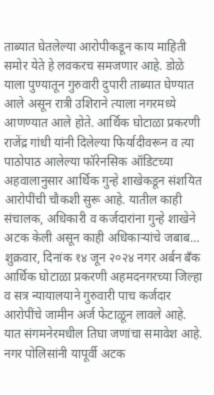ताब्यात घेतलेल्या आरोपीकडून काय माहिती समोर येते हे लवकरच समजणार आहे. डोळे याला पुण्यातून गुरुवारी दुपारी ताब्यात घेण्यात आले असून रात्री उशिराने त्याला नगरमध्ये आणण्यात आले होते. आर्थिक घोटाळा प्रकरणी राजेंद्र गांधी यांनी दिलेल्या फिर्यादीवरून व त्या पाठोपाठ आलेल्या फॉरेनसिक ऑडिटच्या अहवालानुसार आर्थिक गुन्हे शाखेकडून संशयित आरोपींची चौकशी सुरू आहे. यातील काही संचालक, अधिकारी व कर्जदारांना गुन्हे शाखेने अटक केली असून काही अधिकाऱ्यांचे जबाब…
शुक्रवार, दिनांक १४ जून २०२४ नगर अर्बन बँक आर्थिक घोटाळा प्रकरणी अहमदनगरच्या जिल्हा व सत्र न्यायालयाने गुरुवारी पाच कर्जदार आरोपींचे जामीन अर्ज फेटाळून लावले आहे. यात संगमनेरमधील तिघा जणांचा समावेश आहे. नगर पोलिसांनी यापूर्वी अटक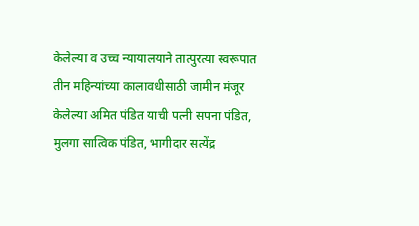केलेल्या व उच्च न्यायालयाने तात्पुरत्या स्वरूपात तीन महिन्यांच्या कालावधीसाठी जामीन मंजूर केलेल्या अमित पंडित याची पत्नी सपना पंडित, मुलगा सात्विक पंडित, भागीदार सत्येंद्र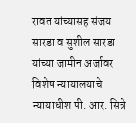रावत यांच्यासह संजय सारडा व सुशील सारडा यांच्या जामीन अर्जावर विशेष न्यायालयाचे न्यायाधीश पी. आर. सित्रे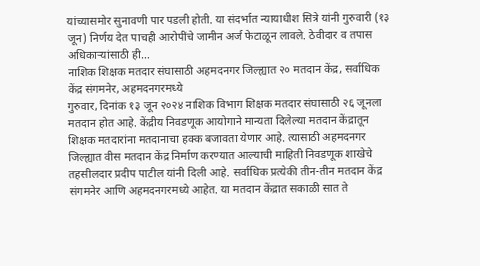यांच्यासमोर सुनावणी पार पडली होती. या संदर्भात न्यायाधीश सित्रे यांनी गुरुवारी (१३ जून) निर्णय देत पाचही आरोपींचे जामीन अर्ज फेटाळून लावले. ठेवीदार व तपास अधिकाऱ्यांसाठी ही…
नाशिक शिक्षक मतदार संघासाठी अहमदनगर जिल्ह्यात २० मतदान केंद्र, सर्वाधिक केंद्र संगमनेर, अहमदनगरमध्ये
गुरुवार, दिनांक १३ जून २०२४ नाशिक विभाग शिक्षक मतदार संघासाठी २६ जूनला मतदान होत आहे. केंद्रीय निवडणूक आयोगाने मान्यता दिलेल्या मतदान केंद्रातून शिक्षक मतदारांना मतदानाचा हक्क बजावता येणार आहे. त्यासाठी अहमदनगर जिल्ह्यात वीस मतदान केंद्र निर्माण करण्यात आल्याची माहिती निवडणूक शाखेचे तहसीलदार प्रदीप पाटील यांनी दिली आहे. सर्वाधिक प्रत्येकी तीन-तीन मतदान केंद्र संगमनेर आणि अहमदनगरमध्ये आहेत. या मतदान केंद्रात सकाळी सात ते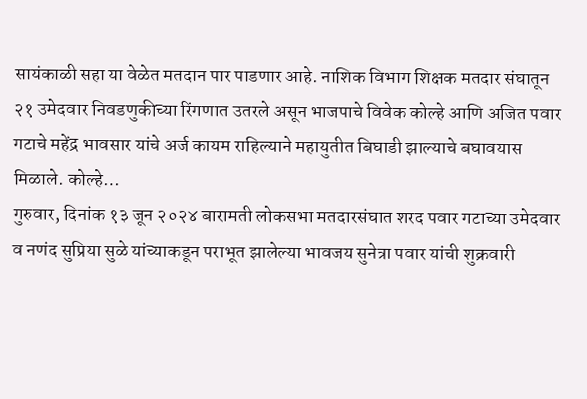सायंकाळी सहा या वेळेत मतदान पार पाडणार आहे. नाशिक विभाग शिक्षक मतदार संघातून २१ उमेदवार निवडणुकीच्या रिंगणात उतरले असून भाजपाचे विवेक कोल्हे आणि अजित पवार गटाचे महेंद्र भावसार यांचे अर्ज कायम राहिल्याने महायुतीत बिघाडी झाल्याचे बघावयास मिळाले. कोल्हे…
गुरुवार, दिनांक १३ जून २०२४ बारामती लोकसभा मतदारसंघात शरद पवार गटाच्या उमेदवार व नणंद सुप्रिया सुळे यांच्याकडून पराभूत झालेल्या भावजय सुनेत्रा पवार यांची शुक्रवारी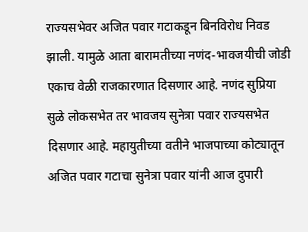राज्यसभेवर अजित पवार गटाकडून बिनविरोध निवड झाली. यामुळे आता बारामतीच्या नणंद-भावजयीची जोडी एकाच वेळी राजकारणात दिसणार आहे. नणंद सुप्रिया सुळे लोकसभेत तर भावजय सुनेत्रा पवार राज्यसभेत दिसणार आहे. महायुतीच्या वतीने भाजपाच्या कोट्यातून अजित पवार गटाचा सुनेत्रा पवार यांनी आज दुपारी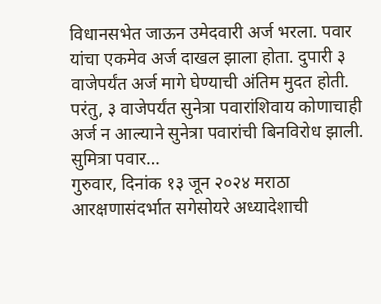विधानसभेत जाऊन उमेदवारी अर्ज भरला. पवार यांचा एकमेव अर्ज दाखल झाला होता. दुपारी ३ वाजेपर्यंत अर्ज मागे घेण्याची अंतिम मुदत होती. परंतु, ३ वाजेपर्यंत सुनेत्रा पवारांशिवाय कोणाचाही अर्ज न आल्याने सुनेत्रा पवारांची बिनविरोध झाली. सुमित्रा पवार…
गुरुवार, दिनांक १३ जून २०२४ मराठा आरक्षणासंदर्भात सगेसोयरे अध्यादेशाची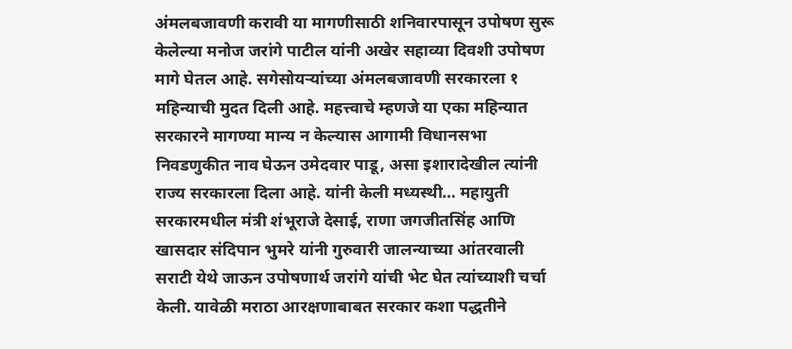अंमलबजावणी करावी या मागणीसाठी शनिवारपासून उपोषण सुरू केलेल्या मनोज जरांगे पाटील यांनी अखेर सहाव्या दिवशी उपोषण मागे घेतल आहे. सगेसोयऱ्यांच्या अंमलबजावणी सरकारला १ महिन्याची मुदत दिली आहे. महत्त्वाचे म्हणजे या एका महिन्यात सरकारने मागण्या मान्य न केल्यास आगामी विधानसभा निवडणुकीत नाव घेऊन उमेदवार पाडू, असा इशारादेखील त्यांनी राज्य सरकारला दिला आहे. यांनी केली मध्यस्थी… महायुती सरकारमधील मंत्री शंभूराजे देसाई, राणा जगजीतसिंह आणि खासदार संदिपान भुमरे यांनी गुरुवारी जालन्याच्या आंतरवाली सराटी येथे जाऊन उपोषणार्थ जरांगे यांची भेट घेत त्यांच्याशी चर्चा केली. यावेळी मराठा आरक्षणाबाबत सरकार कशा पद्धतीने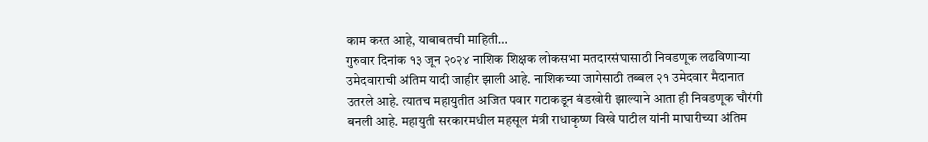काम करत आहे, याबाबतची माहिती…
गुरुवार दिनांक १३ जून २०२४ नाशिक शिक्षक लोकसभा मतदारसंघासाठी निवडणूक लढविणाऱ्या उमेदवाराची अंतिम यादी जाहीर झाली आहे. नाशिकच्या जागेसाठी तब्बल २१ उमेदवार मैदानात उतरले आहे. त्यातच महायुतीत अजित पवार गटाकडून बंडखोरी झाल्याने आता ही निवडणूक चौरंगी बनली आहे. महायुती सरकारमधील महसूल मंत्री राधाकृष्ण विखे पाटील यांनी माघारीच्या अंतिम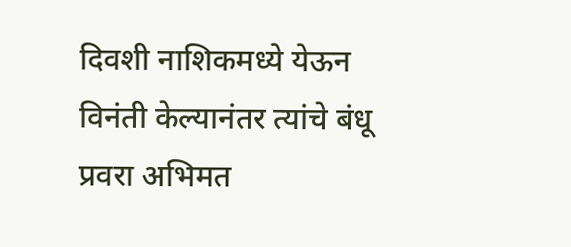दिवशी नाशिकमध्ये येऊन विनंती केल्यानंतर त्यांचे बंधू प्रवरा अभिमत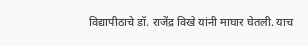विद्यापीठाचे डॉ. राजेंद्र विखे यांनी माघार घेतली. याच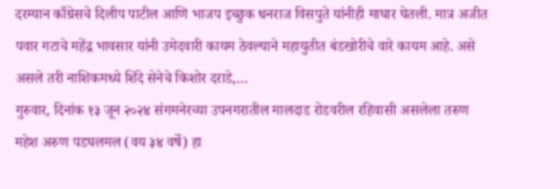दरम्यान काँग्रेसचे दिलीप पाटील आणि भाजप इच्छुक धनराज विसपुते यांनीही माघार घेतली. मात्र अजीत पवार गटाचे महेंद्र भावसार यांनी उमेदवारी कायम ठेवल्याने महायुतीत बंडखोरीचे वारे कायम आहे. असे असले तरी नाशिकमध्ये शिंदे सेनेचे किशोर दराडे,…
गुरुवार, दिनांक १३ जून २०२४ संगमनेरच्या उपनगरातील मालदाड रोडवरील रहिवासी असलेला तरुण महेश अरुण पडघलमल (वय ३४ वर्षे) हा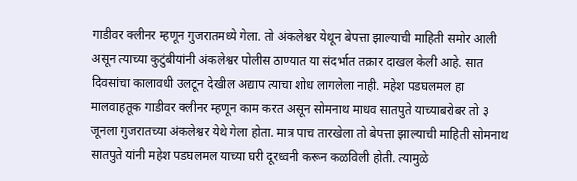गाडीवर क्लीनर म्हणून गुजरातमध्ये गेला. तो अंकलेश्वर येथून बेपत्ता झाल्याची माहिती समोर आली असून त्याच्या कुटुंबीयांनी अंकलेश्वर पोलीस ठाण्यात या संदर्भात तक्रार दाखल केली आहे. सात दिवसांचा कालावधी उलटून देखील अद्याप त्याचा शोध लागलेला नाही. महेश पडघलमल हा मालवाहतूक गाडीवर क्लीनर म्हणून काम करत असून सोमनाथ माधव सातपुते याच्याबरोबर तो ३ जूनला गुजरातच्या अंकलेश्वर येथे गेला होता. मात्र पाच तारखेला तो बेपत्ता झाल्याची माहिती सोमनाथ सातपुते यांनी महेश पडघलमल याच्या घरी दूरध्वनी करून कळविली होती. त्यामुळे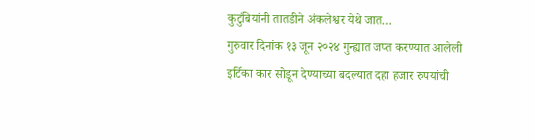कुटुंबियांनी तातडीने अंकलेश्वर येथे जात…
गुरुवार दिनांक १३ जून २०२४ गुन्ह्यात जप्त करण्यात आलेली इर्टिका कार सोडून देण्याच्या बदल्यात दहा हजार रुपयांची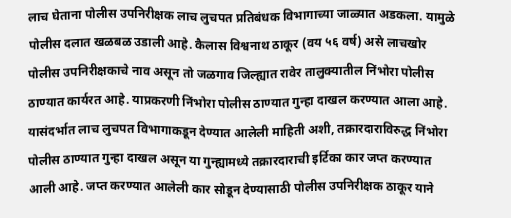लाच घेताना पोलीस उपनिरीक्षक लाच लुचपत प्रतिबंधक विभागाच्या जाळ्यात अडकला. यामुळे पोलीस दलात खळबळ उडाली आहे. कैलास विश्वनाथ ठाकूर (वय ५६ वर्ष) असे लाचखोर पोलीस उपनिरीक्षकाचे नाव असून तो जळगाव जिल्ह्यात रावेर तालुक्यातील निंभोरा पोलीस ठाण्यात कार्यरत आहे. याप्रकरणी निंभोरा पोलीस ठाण्यात गुन्हा दाखल करण्यात आला आहे. यासंदर्भात लाच लुचपत विभागाकडून देण्यात आलेली माहिती अशी, तक्रारदाराविरुद्ध निंभोरा पोलीस ठाण्यात गुन्हा दाखल असून या गुन्ह्यामध्ये तक्रारदाराची इर्टिका कार जप्त करण्यात आली आहे. जप्त करण्यात आलेली कार सोडून देण्यासाठी पोलीस उपनिरीक्षक ठाकूर याने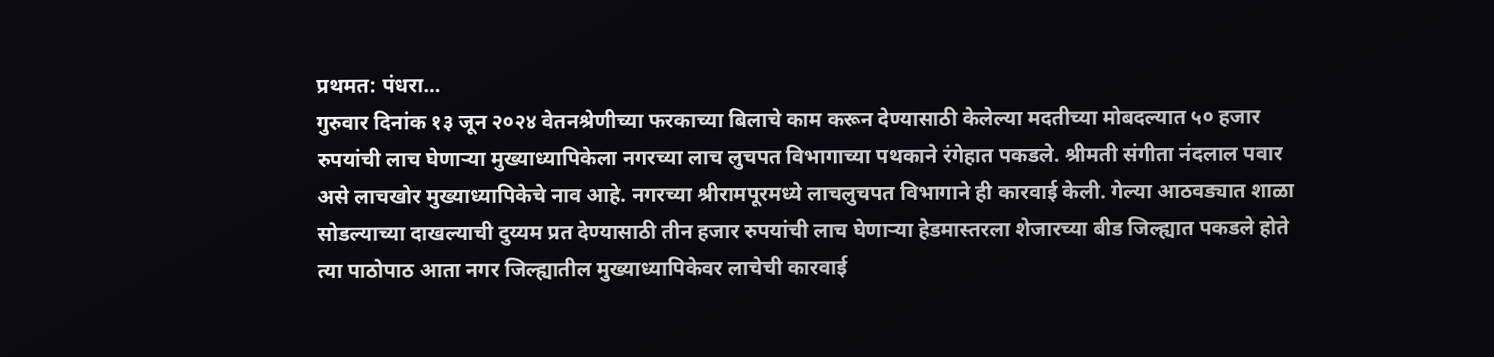प्रथमत: पंधरा…
गुरुवार दिनांक १३ जून २०२४ वेतनश्रेणीच्या फरकाच्या बिलाचे काम करून देण्यासाठी केलेल्या मदतीच्या मोबदल्यात ५० हजार रुपयांची लाच घेणाऱ्या मुख्याध्यापिकेला नगरच्या लाच लुचपत विभागाच्या पथकाने रंगेहात पकडले. श्रीमती संगीता नंदलाल पवार असे लाचखोर मुख्याध्यापिकेचे नाव आहे. नगरच्या श्रीरामपूरमध्ये लाचलुचपत विभागाने ही कारवाई केली. गेल्या आठवड्यात शाळा सोडल्याच्या दाखल्याची दुय्यम प्रत देण्यासाठी तीन हजार रुपयांची लाच घेणाऱ्या हेडमास्तरला शेजारच्या बीड जिल्ह्यात पकडले होते त्या पाठोपाठ आता नगर जिल्ह्यातील मुख्याध्यापिकेवर लाचेची कारवाई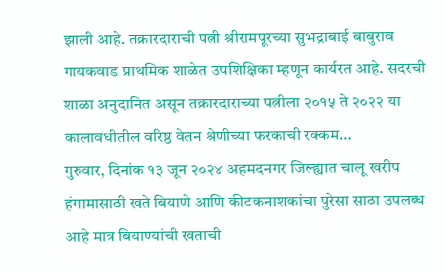झाली आहे. तक्रारदाराची पत्नी श्रीरामपूरच्या सुभद्राबाई बाबुराव गायकवाड प्राथमिक शाळेत उपशिक्षिका म्हणून कार्यरत आहे. सदरची शाळा अनुदानित असून तक्रारदाराच्या पत्नीला २०१५ ते २०२२ या कालावधीतील वरिष्ठ वेतन श्रेणीच्या फरकाची रक्कम…
गुरुवार, दिनांक १३ जून २०२४ अहमदनगर जिल्ह्यात चालू खरीप हंगामासाठी खते बियाणे आणि कीटकनाशकांचा पुरेसा साठा उपलब्ध आहे मात्र बियाण्यांची खताची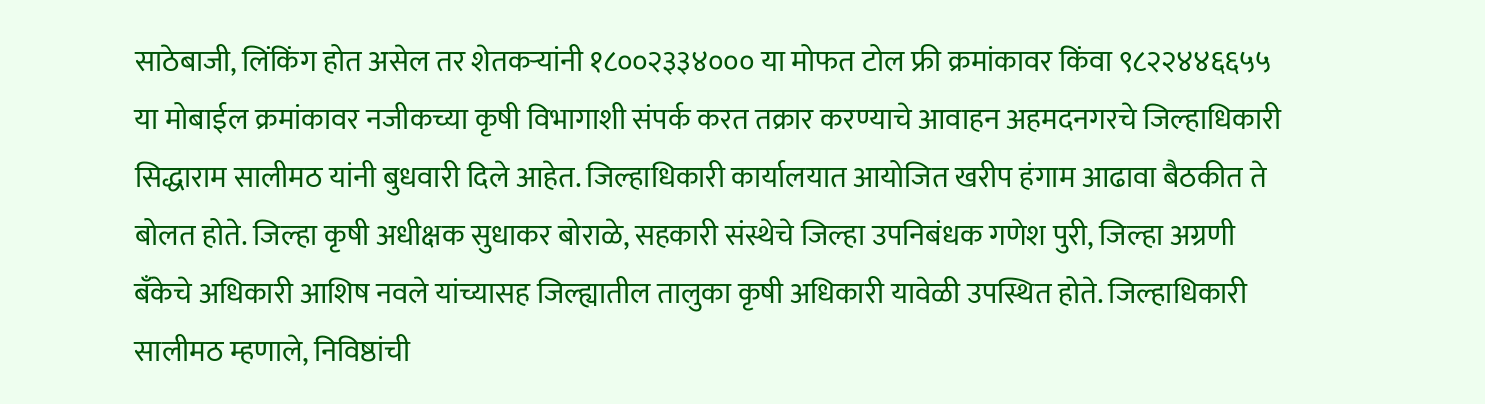साठेबाजी, लिंकिंग होत असेल तर शेतकऱ्यांनी १८००२३३४००० या मोफत टोल फ्री क्रमांकावर किंवा ९८२२४४६६५५ या मोबाईल क्रमांकावर नजीकच्या कृषी विभागाशी संपर्क करत तक्रार करण्याचे आवाहन अहमदनगरचे जिल्हाधिकारी सिद्धाराम सालीमठ यांनी बुधवारी दिले आहेत. जिल्हाधिकारी कार्यालयात आयोजित खरीप हंगाम आढावा बैठकीत ते बोलत होते. जिल्हा कृषी अधीक्षक सुधाकर बोराळे, सहकारी संस्थेचे जिल्हा उपनिबंधक गणेश पुरी, जिल्हा अग्रणी बँकेचे अधिकारी आशिष नवले यांच्यासह जिल्ह्यातील तालुका कृषी अधिकारी यावेळी उपस्थित होते. जिल्हाधिकारी सालीमठ म्हणाले, निविष्ठांची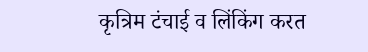कृत्रिम टंचाई व लिंकिंग करत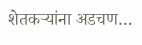शेतकऱ्यांना अडचण…